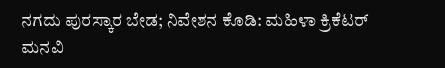ನಗದು ಪುರಸ್ಕಾರ ಬೇಡ; ನಿವೇಶನ ಕೊಡಿ: ಮಹಿಳಾ ಕ್ರಿಕೆಟರ್ ಮನವಿ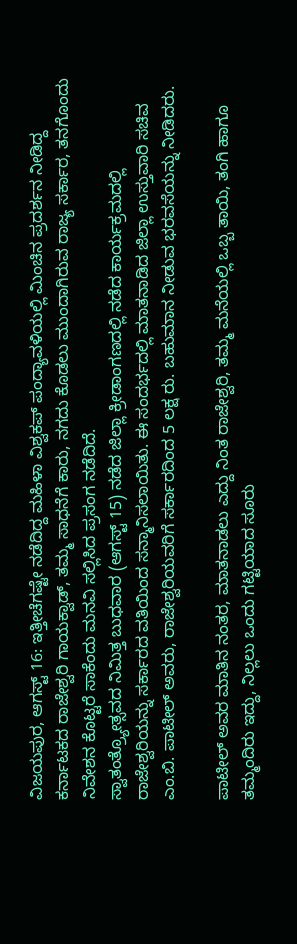ವಿಜಯಪುರ, ಆಗಸ್ಟ್ 16: ಇತ್ತೀಚೆಗಷ್ಟೇ ನಡೆದಿದ್ದ ಮಹಿಳಾ ವಿಶ್ವಕಪ್ ಪಂದ್ಯಾವಳಿಯಲ್ಲಿ ಮಿಂಚಿನ ಪ್ರದರ್ಶನ ನೀಡಿದ್ದ ಕರ್ನಾಟಕದ ರಾಜೇಶ್ವರಿ ಗಾಯಕ್ವಾಡ್, ತಮ್ಮ ಸಾಧನೆಗೆ ಕಾರು, ನಗದು ಕೊಡಲು ಮುಂದಾಗಿರುವ ರಾಜ್ಯ ಸರ್ಕಾರ, ತನಗೊಂದು ನಿವೇಶನ ಕೊಟ್ಟರೆ ಸಾಕೆಂದು ಮನವಿ ಸಲ್ಲಿಸಿದ ಪ್ರಸಂಗ ನಡೆದಿದೆ.
ಸ್ವಾತಂತ್ರ್ಯೋತ್ಸವದ ನಿಮಿತ್ತ ಬುಧವಾರ (ಆಗಸ್ಟ್ 15) ನಡೆದ ಜಿಲ್ಲಾ ಕ್ರೀಡಾಂಗಣದಲ್ಲಿ ನಡೆದ ಕಾರ್ಯಕ್ರಮದಲ್ಲಿ ರಾಜೇಶ್ವರಿಯನ್ನು ಸರ್ಕಾರದ ವತಿಯಿಂದ ಸನ್ಮಾನಿಸಲಾಯಿತು. ಈ ಸಂದರ್ಭದಲ್ಲಿ ಮಾತನಾಡಿದ ಜಿಲ್ಲಾ ಉಸ್ತುವಾರಿ ಸಚಿವ ಎಂ.ಬಿ. ಪಾಟೀಲ್ ಅವರು, ರಾಜೇಶ್ವರಿಯವರಿಗೆ ಸರ್ಕಾರದಿಂದ 5 ಲಕ್ಷ ರು. ಬಹುಮಾನ ನೀಡುವ ಭರವಸೆಯನ್ನು ನೀಡಿದರು.

ಪಾಟೀಲ್ ಅವರ ಮಾತಿನ ನಂತರ, ಮಾತನಾಡಲು ಎದ್ದು ನಿಂತ ರಾಜೇಶ್ವರಿ, ತಮ್ಮ ಮನೆಯಲ್ಲಿ ಒಬ್ಬ ತಾಯಿ, ತಂಗಿ ಹಾಗೂ ತಮ್ಮಂದಿರು ಇದ್ದು, ನಿಲ್ಲಲು ಒಂದು ಗಟ್ಟಿಯಾದ ಸೂರು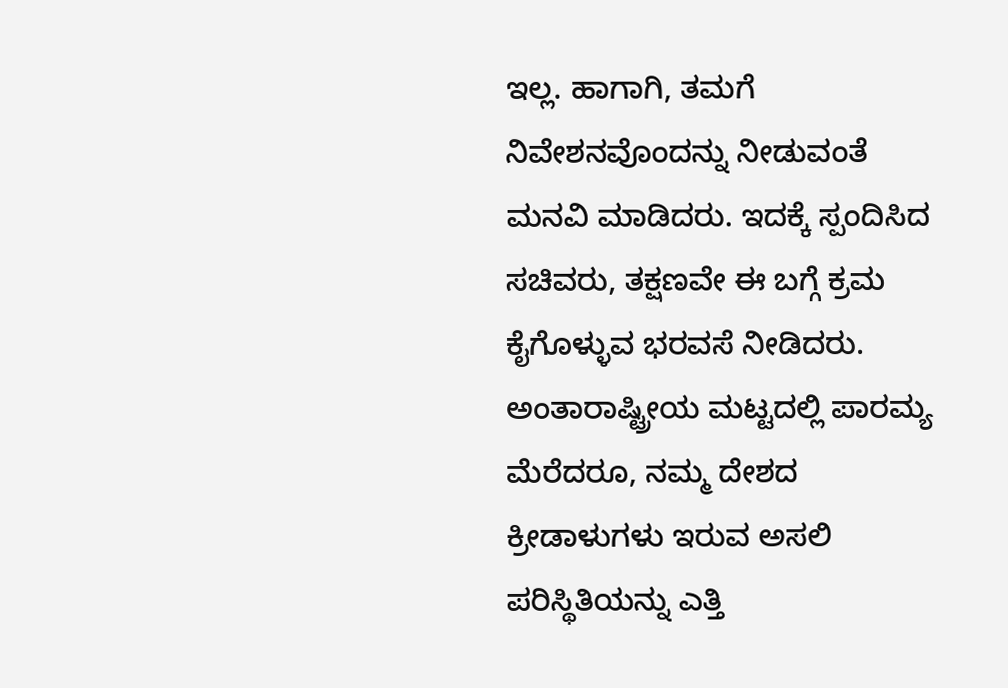ಇಲ್ಲ. ಹಾಗಾಗಿ, ತಮಗೆ ನಿವೇಶನವೊಂದನ್ನು ನೀಡುವಂತೆ ಮನವಿ ಮಾಡಿದರು. ಇದಕ್ಕೆ ಸ್ಪಂದಿಸಿದ ಸಚಿವರು, ತಕ್ಷಣವೇ ಈ ಬಗ್ಗೆ ಕ್ರಮ ಕೈಗೊಳ್ಳುವ ಭರವಸೆ ನೀಡಿದರು.
ಅಂತಾರಾಷ್ಟ್ರೀಯ ಮಟ್ಟದಲ್ಲಿ ಪಾರಮ್ಯ ಮೆರೆದರೂ, ನಮ್ಮ ದೇಶದ ಕ್ರೀಡಾಳುಗಳು ಇರುವ ಅಸಲಿ ಪರಿಸ್ಥಿತಿಯನ್ನು ಎತ್ತಿ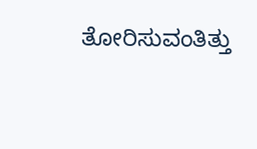ತೋರಿಸುವಂತಿತ್ತು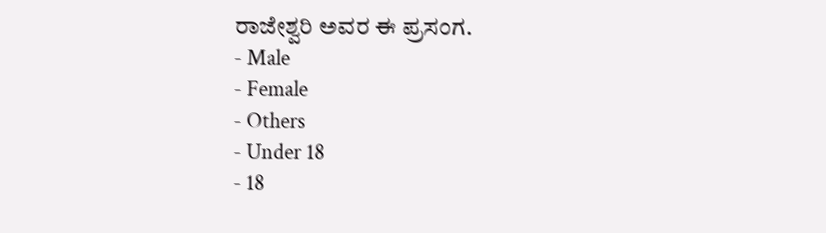ರಾಜೇಶ್ವರಿ ಅವರ ಈ ಪ್ರಸಂಗ.
- Male
- Female
- Others
- Under 18
- 18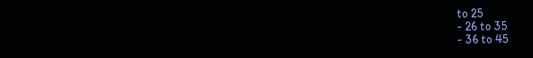to 25
- 26 to 35
- 36 to 45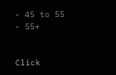- 45 to 55
- 55+


Click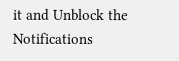it and Unblock the Notifications